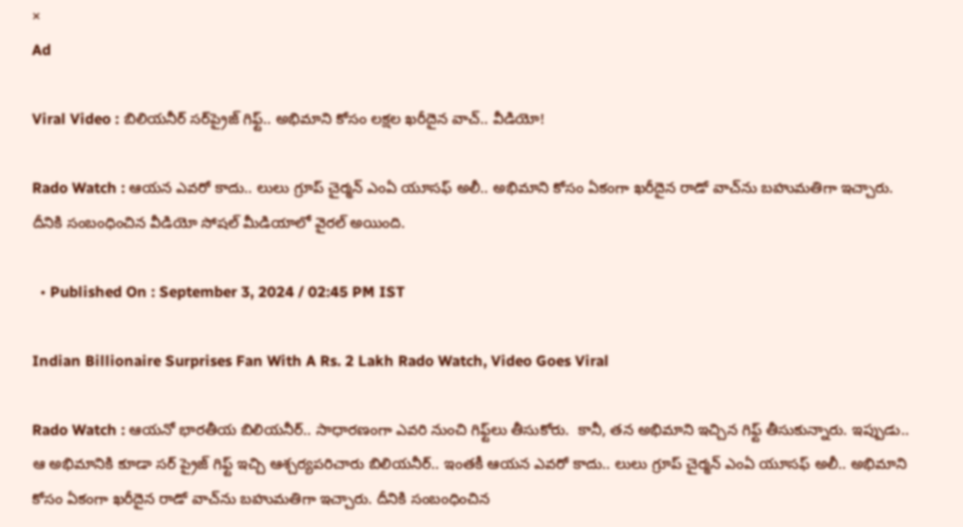×
Ad

Viral Video : బిలియనీర్ సర్‌ప్రైజ్ గిఫ్ట్.. అభిమాని కోసం లక్షల ఖరీదైన వాచ్.. వీడియో!

Rado Watch : ఆయన ఎవరో కాదు.. లులు గ్రూప్‌ చైర్మన్‌ ఎంఏ యూసఫ్‌ అలీ.. అభిమాని కోసం ఏకంగా ఖరీదైన రాడో వాచ్‌ను బహుమతిగా ఇచ్చారు. దీనికి సంబంధించిన వీడియో సోషల్ మీడియాలో వైరల్‌ అయింది.

  • Published On : September 3, 2024 / 02:45 PM IST

Indian Billionaire Surprises Fan With A Rs. 2 Lakh Rado Watch, Video Goes Viral

Rado Watch : ఆయనో భారతీయ బిలియనీర్.. సాధారణంగా ఎవరి నుంచి గిఫ్ట్‌లు తీసుకోరు.  కానీ, తన అభిమాని ఇచ్చిన గిఫ్ట్ తీసుకున్నారు. ఇప్పుడు.. ఆ అభిమానికి కూడా సర్ ప్రైజ్ గిఫ్ట్ ఇచ్చి ఆశ్చర్యపరిచారు బిలియనీర్.. ఇంతకీ ఆయన ఎవరో కాదు.. లులు గ్రూప్‌ చైర్మన్‌ ఎంఏ యూసఫ్‌ అలీ.. అభిమాని కోసం ఏకంగా ఖరీదైన రాడో వాచ్‌ను బహుమతిగా ఇచ్చారు. దీనికి సంబంధించిన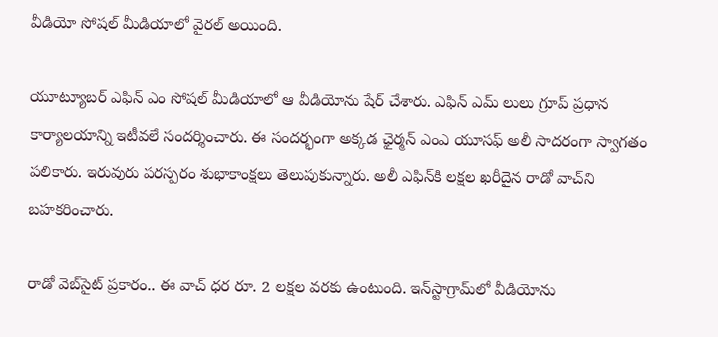వీడియో సోషల్ మీడియాలో వైరల్‌ అయింది.

యూట్యూబర్ ఎఫిన్ ఎం సోషల్ మీడియాలో ఆ వీడియోను షేర్ చేశారు. ఎఫిన్ ఎమ్ లులు గ్రూప్ ప్రధాన కార్యాలయాన్ని ఇటీవలే సందర్శించారు. ఈ సందర్భంగా అక్కడ ఛైర్మన్ ఎంఎ యూసఫ్ అలీ సాదరంగా స్వాగతం పలికారు. ఇరువురు పరస్పరం శుభాకాంక్షలు తెలుపుకున్నారు. అలీ ఎఫిన్‌కి లక్షల ఖరీదైన రాడో వాచ్‌ని బహకరించారు.

రాడో వెబ్‌సైట్ ప్రకారం.. ఈ వాచ్ ధర రూ. 2 లక్షల వరకు ఉంటుంది. ఇన్‌స్టాగ్రామ్‌లో వీడియోను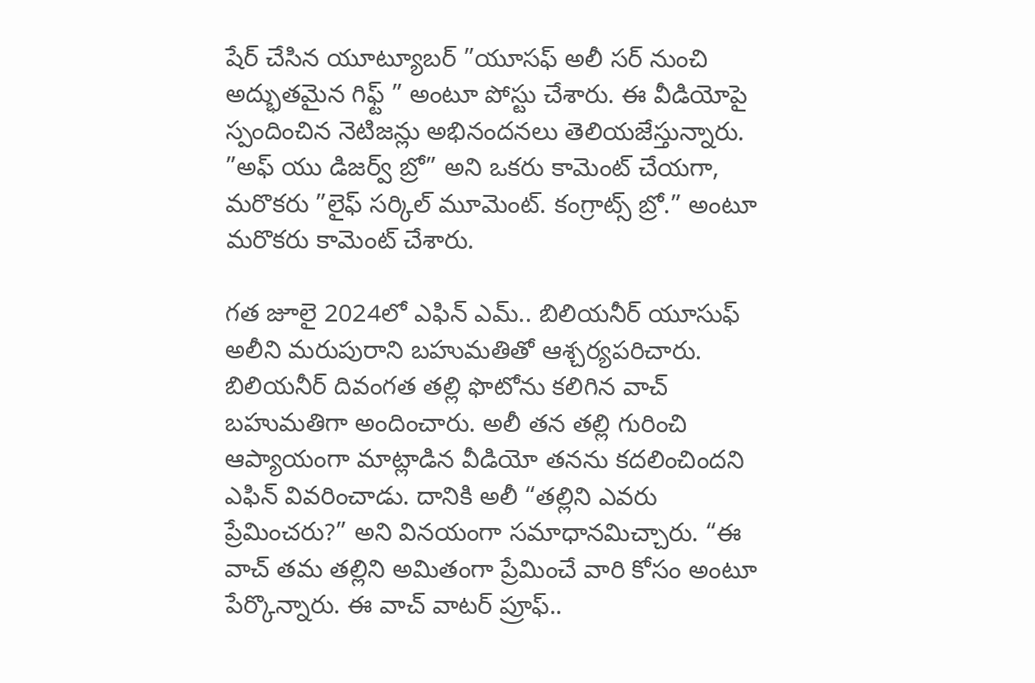షేర్ చేసిన యూట్యూబర్ ”యూసఫ్ అలీ సర్ నుంచి అద్భుతమైన గిఫ్ట్ ” అంటూ పోస్టు చేశారు. ఈ వీడియోపై స్పందించిన నెటిజన్లు అభినందనలు తెలియజేస్తున్నారు. ”అఫ్ యు డిజర్వ్ బ్రో” అని ఒకరు కామెంట్ చేయగా, మరొకరు ”లైఫ్ సర్కిల్ మూమెంట్. కంగ్రాట్స్ బ్రో.” అంటూ మరొకరు కామెంట్ చేశారు.

గత జూలై 2024లో ఎఫిన్ ఎమ్.. బిలియనీర్ యూసుఫ్ అలీని మరుపురాని బహుమతితో ఆశ్చర్యపరిచారు. బిలియనీర్ దివంగత తల్లి ఫొటోను కలిగిన వాచ్ బహుమతిగా అందించారు. అలీ తన తల్లి గురించి ఆప్యాయంగా మాట్లాడిన వీడియో తనను కదలించిందని ఎఫిన్ వివరించాడు. దానికి అలీ “తల్లిని ఎవరు ప్రేమించరు?” అని వినయంగా సమాధానమిచ్చారు. “ఈ వాచ్ తమ తల్లిని అమితంగా ప్రేమించే వారి కోసం అంటూ పేర్కొన్నారు. ఈ వాచ్ వాటర్ ప్రూఫ్..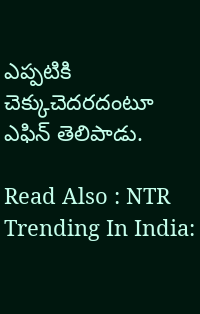ఎప్పటికి చెక్కుచెదరదంటూ ఎఫిన్ తెలిపాడు.

Read Also : NTR Trending In India: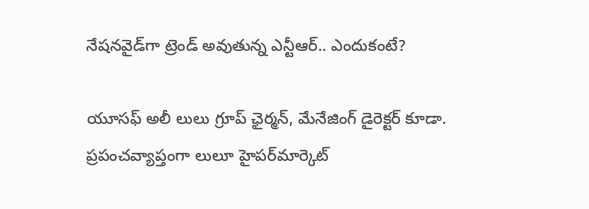నేషనవైడ్‌గా ట్రెండ్ అవుతున్న ఎన్టీఆర్.. ఎందుకంటే?

యూసఫ్ అలీ లులు గ్రూప్ ఛైర్మన్, మేనేజింగ్ డైరెక్టర్ కూడా. ప్రపంచవ్యాప్తంగా లులూ హైపర్‌మార్కెట్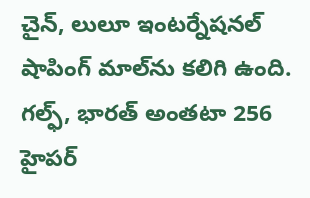చైన్, లులూ ఇంటర్నేషనల్ షాపింగ్ మాల్‌ను కలిగి ఉంది. గల్ఫ్, భారత్ అంతటా 256 హైపర్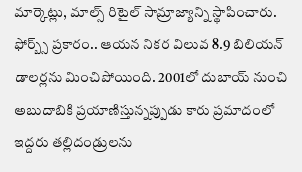మార్కెట్లు, మాల్స్ రిటైల్ సామ్రాజ్యాన్ని స్థాపించారు. ఫోర్బ్స్ ప్రకారం.. ఆయన నికర విలువ 8.9 బిలియన్ డాలర్లను మించిపోయింది. 2001లో దుబాయ్ నుంచి అబుదాబికి ప్రయాణిస్తున్నప్పుడు కారు ప్రమాదంలో ఇద్దరు తల్లిదండ్రులను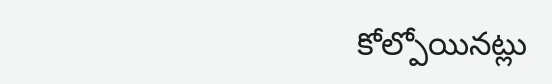కోల్పోయినట్లు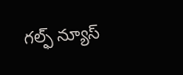గల్ఫ్ న్యూస్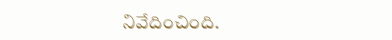నివేదించింది.